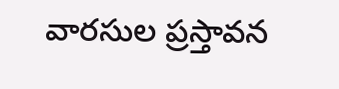వారసుల ప్రస్తావన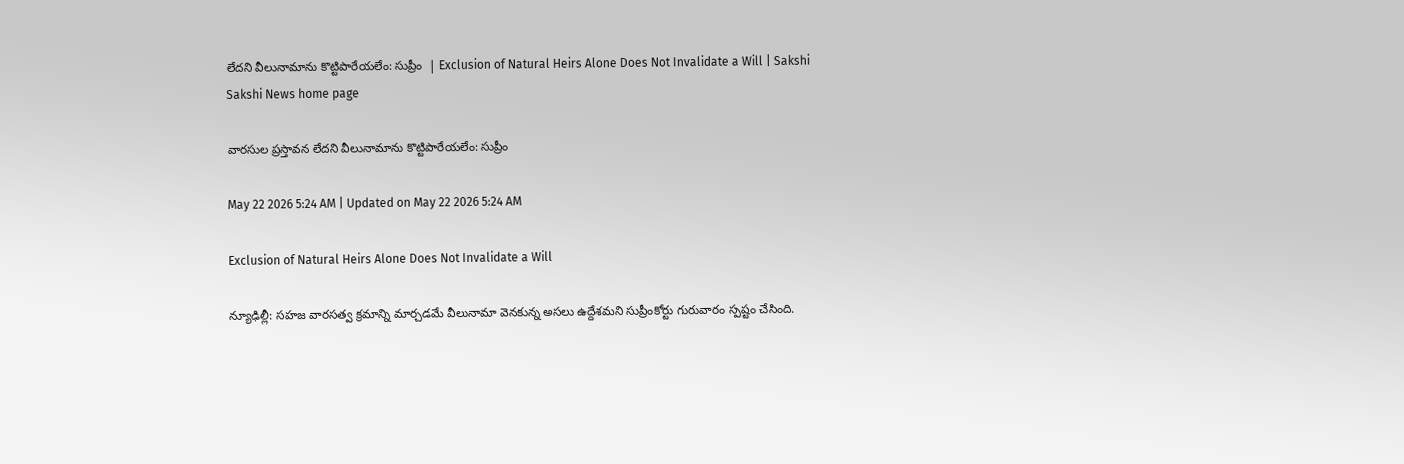లేదని వీలునామాను కొట్టిపారేయలేం: సుప్రీం  | Exclusion of Natural Heirs Alone Does Not Invalidate a Will | Sakshi
Sakshi News home page

వారసుల ప్రస్తావన లేదని వీలునామాను కొట్టిపారేయలేం: సుప్రీం

May 22 2026 5:24 AM | Updated on May 22 2026 5:24 AM

Exclusion of Natural Heirs Alone Does Not Invalidate a Will

న్యూఢిల్లీ: సహజ వారసత్వ క్రమాన్ని మార్చడమే వీలునామా వెనకున్న అసలు ఉద్దేశమని సుప్రీంకోర్టు గురువారం స్పష్టం చేసింది.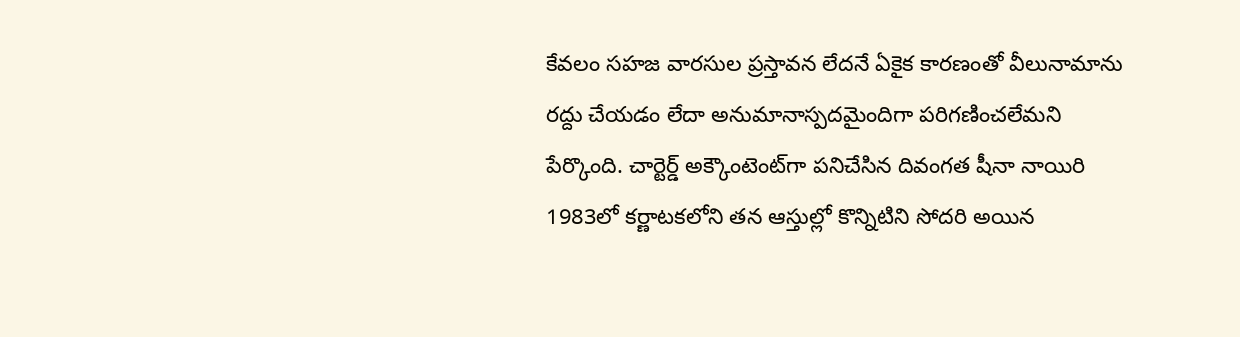కేవలం సహజ వారసుల ప్రస్తావన లేదనే ఏకైక కారణంతో వీలునామాను రద్దు చేయడం లేదా అనుమానాస్పదమైందిగా పరిగణించలేమని పేర్కొంది. చార్టెర్డ్‌ అక్కౌంటెంట్‌గా పనిచేసిన దివంగత షీనా నాయిరి 1983లో కర్ణాటకలోని తన ఆస్తుల్లో కొన్నిటిని సోదరి అయిన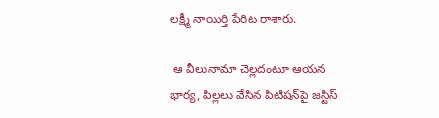లక్ష్మీ నాయిర్తి పేరిట రాశారు.

 ఆ వీలునామా చెల్లదంటూ ఆయన భార్య, పిల్లలు వేసిన పిటిషన్‌పై జస్టిస్‌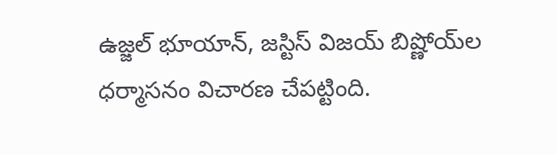ఉజ్జల్‌ భూయాన్, జస్టిస్‌ విజయ్‌ బిష్ణోయ్‌ల ధర్మాసనం విచారణ చేపట్టింది.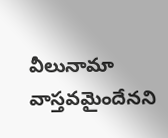వీలునామా వాస్తవమైందేనని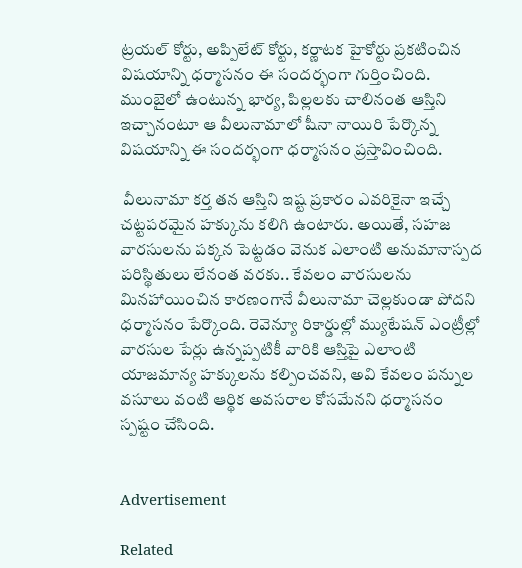ట్రయల్‌ కోర్టు, అప్పిలేట్‌ కోర్టు, కర్ణాటక హైకోర్టు ప్రకటించిన విషయాన్ని ధర్మాసనం ఈ సందర్భంగా గుర్తించింది. ముంబైలో ఉంటున్న భార్య, పిల్లలకు చాలినంత ఆస్తిని ఇచ్చానంటూ ఆ వీలునామాలో షీనా నాయిరి పేర్కొన్న విషయాన్ని ఈ సందర్భంగా ధర్మాసనం ప్రస్తావించింది.

 వీలునామా కర్త తన ఆస్తిని ఇష్ట ప్రకారం ఎవరికైనా ఇచ్చే చట్టపరమైన హక్కును కలిగి ఉంటారు. అయితే, సహజ వారసులను పక్కన పెట్టడం వెనుక ఎలాంటి అనుమానాస్పద పరిస్థితులు లేనంత వరకు.. కేవలం వారసులను మినహాయించిన కారణంగానే వీలునామా చెల్లకుండా పోదని ధర్మాసనం పేర్కొంది. రెవెన్యూ రికార్డుల్లో మ్యుటేషన్‌ ఎంట్రీల్లో వారసుల పేర్లు ఉన్నప్పటికీ వారికి ఆస్తిపై ఎలాంటి యాజమాన్య హక్కులను కల్పించవని, అవి కేవలం పన్నుల వసూలు వంటి ఆర్థిక అవసరాల కోసమేనని ధర్మాసనం స్పష్టం చేసింది.


Advertisement

Related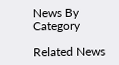News By Category

Related News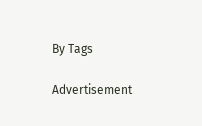By Tags

Advertisement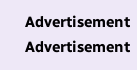Advertisement
Advertisement